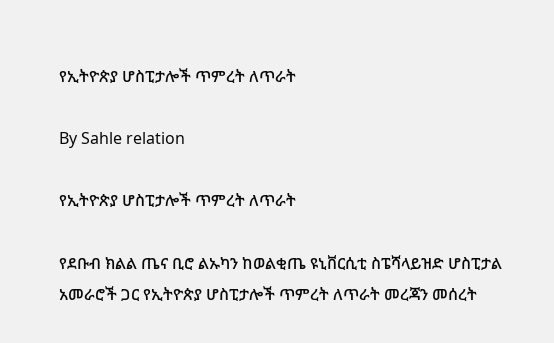የኢትዮጵያ ሆስፒታሎች ጥምረት ለጥራት

By Sahle relation

የኢትዮጵያ ሆስፒታሎች ጥምረት ለጥራት

የደቡብ ክልል ጤና ቢሮ ልኡካን ከወልቂጤ ዩኒቨርሲቲ ስፔሻላይዝድ ሆስፒታል አመራሮች ጋር የኢትዮጵያ ሆስፒታሎች ጥምረት ለጥራት መረጃን መሰረት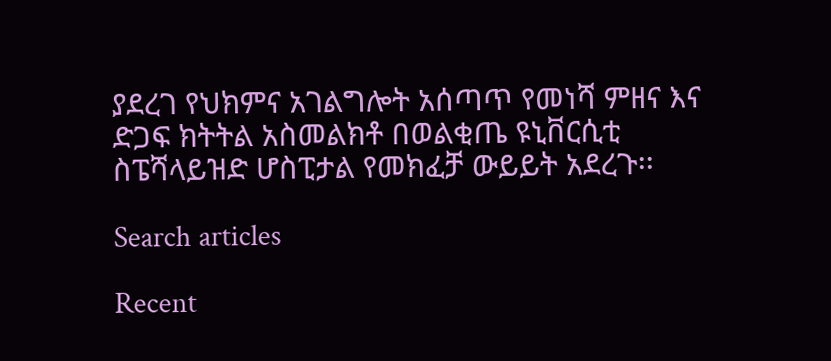ያደረገ የህክምና አገልግሎት አሰጣጥ የመነሻ ምዘና እና ድጋፍ ክትትል አስመልክቶ በወልቂጤ ዩኒቨርሲቲ ስፔሻላይዝድ ሆስፒታል የመክፈቻ ውይይት አደረጉ፡፡

Search articles

Recent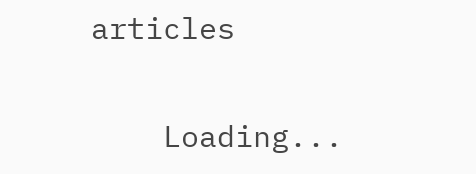articles

    Loading...